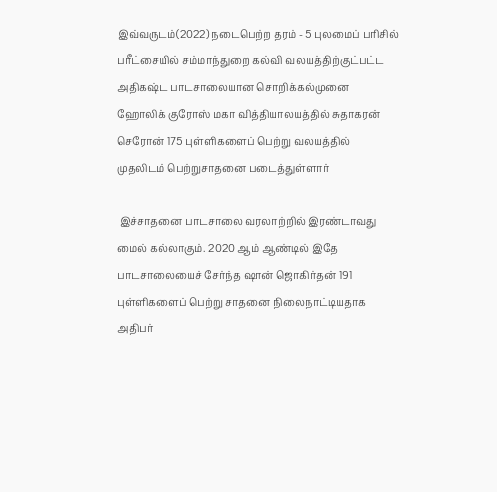இவ்வருடம்(2022) நடைபெற்ற தரம் - 5 புலமைப் பரிசில் பரீட்சையில் சம்மாந்துறை கல்வி வலயத்திற்குட்பட்ட அதிகஷ்ட பாடசாலையான சொறிக்கல்முனை ஹோலிக் குரோஸ் மகா வித்தியாலயத்தில் சுதாகரன் செரோன் 175 புள்ளிகளைப் பெற்று வலயத்தில் முதலிடம் பெற்றுசாதனை படைத்துள்ளார்

 இச்சாதனை பாடசாலை வரலாற்றில் இரண்டாவது மைல் கல்லாகும். 2020 ஆம் ஆண்டில் இதே பாடசாலையைச் சேர்ந்த ஷான் ஜொகிர்தன் 191 புள்ளிகளைப் பெற்று சாதனை நிலைநாட்டியதாக அதிபர்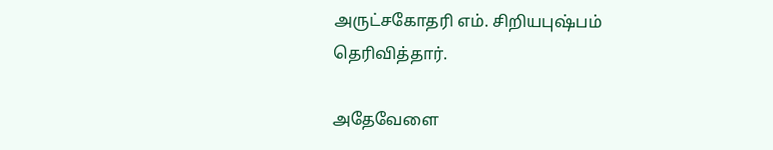அருட்சகோதரி எம். சிறியபுஷ்பம் தெரிவித்தார்.

அதேவேளை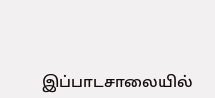இப்பாடசாலையில்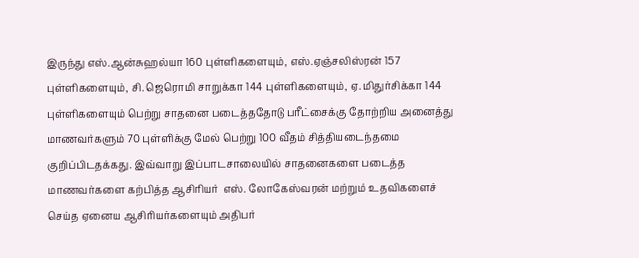இருந்து எஸ்.ஆன்சுஹல்யா 160 புள்ளிகளையும், எஸ்.ஏஞ்சலிஸ்ரன் 157 புள்ளிகளையும், சி. ஜெரொமி சாறுக்கா 144 புள்ளிகளையும், ஏ. மிதுர்சிக்கா 144 புள்ளிகளையும் பெற்று சாதனை படைத்ததோடு பரீட்சைக்கு தோற்றிய அனைத்து மாணவர்களும் 70 புள்ளிக்கு மேல் பெற்று 100 வீதம் சித்தியடைந்தமை குறிப்பிடதக்கது. இவ்வாறு இப்பாடசாலையில் சாதனைகளை படைத்த மாணவர்களை கற்பித்த ஆசிரியர்  எஸ். லோகேஸ்வரன் மற்றும் உதவிகளைச் செய்த ஏனைய ஆசிரியர்களையும் அதிபர்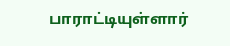பாராட்டியுள்ளார்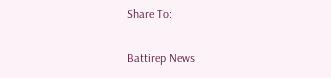Share To:

Battirep News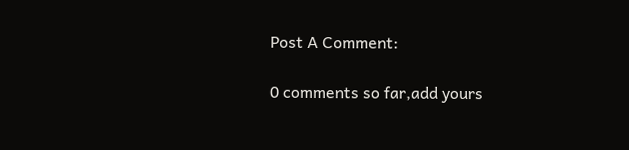Post A Comment:

0 comments so far,add yours